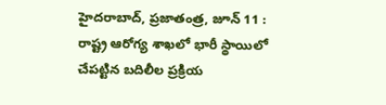హైదరాబాద్, ప్రజాతంత్ర, జూన్ 11 : రాష్ట్ర ఆరోగ్య శాఖలో భారీ స్థాయిలో చేపట్టిన బదిలీల ప్రక్రియ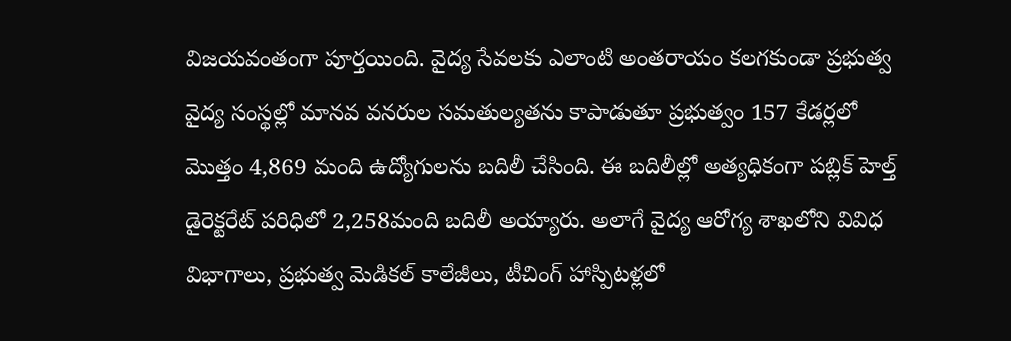విజయవంతంగా పూర్తయింది. వైద్య సేవలకు ఎలాంటి అంతరాయం కలగకుండా ప్రభుత్వ వైద్య సంస్థల్లో మానవ వనరుల సమతుల్యతను కాపాడుతూ ప్రభుత్వం 157 కేడర్లలో మొత్తం 4,869 మంది ఉద్యోగులను బదిలీ చేసింది. ఈ బదిలీల్లో అత్యధికంగా పబ్లిక్ హెల్త్ డైరెక్టరేట్ పరిధిలో 2,258మంది బదిలీ అయ్యారు. అలాగే వైద్య ఆరోగ్య శాఖలోని వివిధ విభాగాలు, ప్రభుత్వ మెడికల్ కాలేజీలు, టీచింగ్ హాస్పిటళ్లలో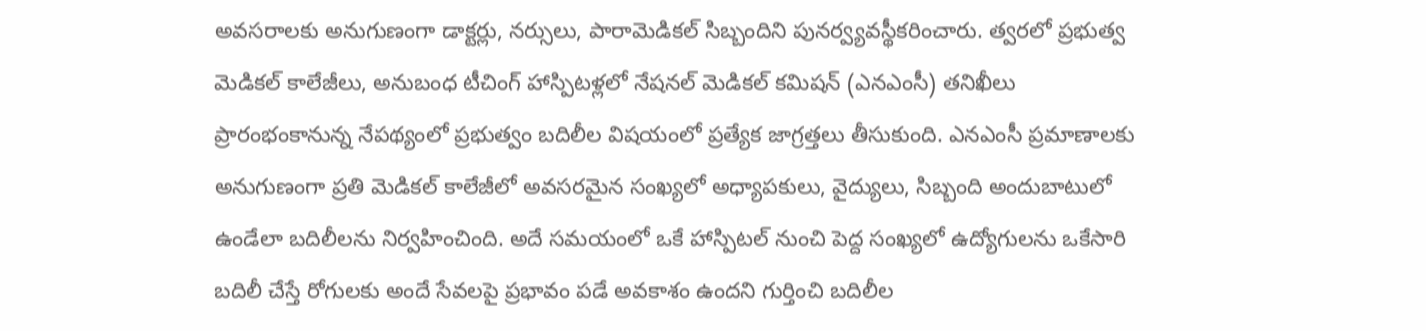అవసరాలకు అనుగుణంగా డాక్టర్లు, నర్సులు, పారామెడికల్ సిబ్బందిని పునర్వ్యవస్థీకరించారు. త్వరలో ప్రభుత్వ మెడికల్ కాలేజీలు, అనుబంధ టీచింగ్ హాస్పిటళ్లలో నేషనల్ మెడికల్ కమిషన్ (ఎనఎంసీ) తనిఖీలు ప్రారంభంకానున్న నేపథ్యంలో ప్రభుత్వం బదిలీల విషయంలో ప్రత్యేక జాగ్రత్తలు తీసుకుంది. ఎనఎంసీ ప్రమాణాలకు అనుగుణంగా ప్రతి మెడికల్ కాలేజీలో అవసరమైన సంఖ్యలో అధ్యాపకులు, వైద్యులు, సిబ్బంది అందుబాటులో ఉండేలా బదిలీలను నిర్వహించింది. అదే సమయంలో ఒకే హాస్పిటల్ నుంచి పెద్ద సంఖ్యలో ఉద్యోగులను ఒకేసారి బదిలీ చేస్తే రోగులకు అందే సేవలపై ప్రభావం పడే అవకాశం ఉందని గుర్తించి బదిలీల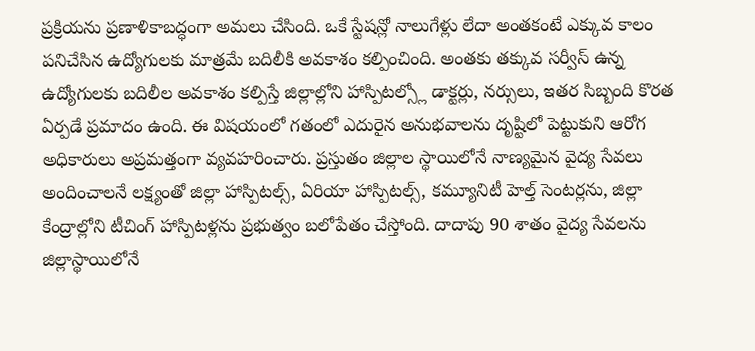ప్రక్రియను ప్రణాళికాబద్ధంగా అమలు చేసింది. ఒకే స్టేషన్లో నాలుగేళ్లు లేదా అంతకంటే ఎక్కువ కాలం పనిచేసిన ఉద్యోగులకు మాత్రమే బదిలీకి అవకాశం కల్పించింది. అంతకు తక్కువ సర్వీస్ ఉన్న ఉద్యోగులకు బదిలీల అవకాశం కల్పిస్తే జిల్లాల్లోని హాస్పిటల్స్లో డాక్టర్లు, నర్సులు, ఇతర సిబ్బంది కొరత ఏర్పడే ప్రమాదం ఉంది. ఈ విషయంలో గతంలో ఎదురైన అనుభవాలను దృష్టిలో పెట్టుకుని ఆరోగ అధికారులు అప్రమత్తంగా వ్యవహరించారు. ప్రస్తుతం జిల్లాల స్థాయిలోనే నాణ్యమైన వైద్య సేవలు అందించాలనే లక్ష్యంతో జిల్లా హాస్పిటల్స్, ఏరియా హాస్పిటల్స్, కమ్యూనిటీ హెల్త్ సెంటర్లను, జిల్లా కేంద్రాల్లోని టీచింగ్ హాస్పిటళ్లను ప్రభుత్వం బలోపేతం చేస్తోంది. దాదాపు 90 శాతం వైద్య సేవలను జిల్లాస్థాయిలోనే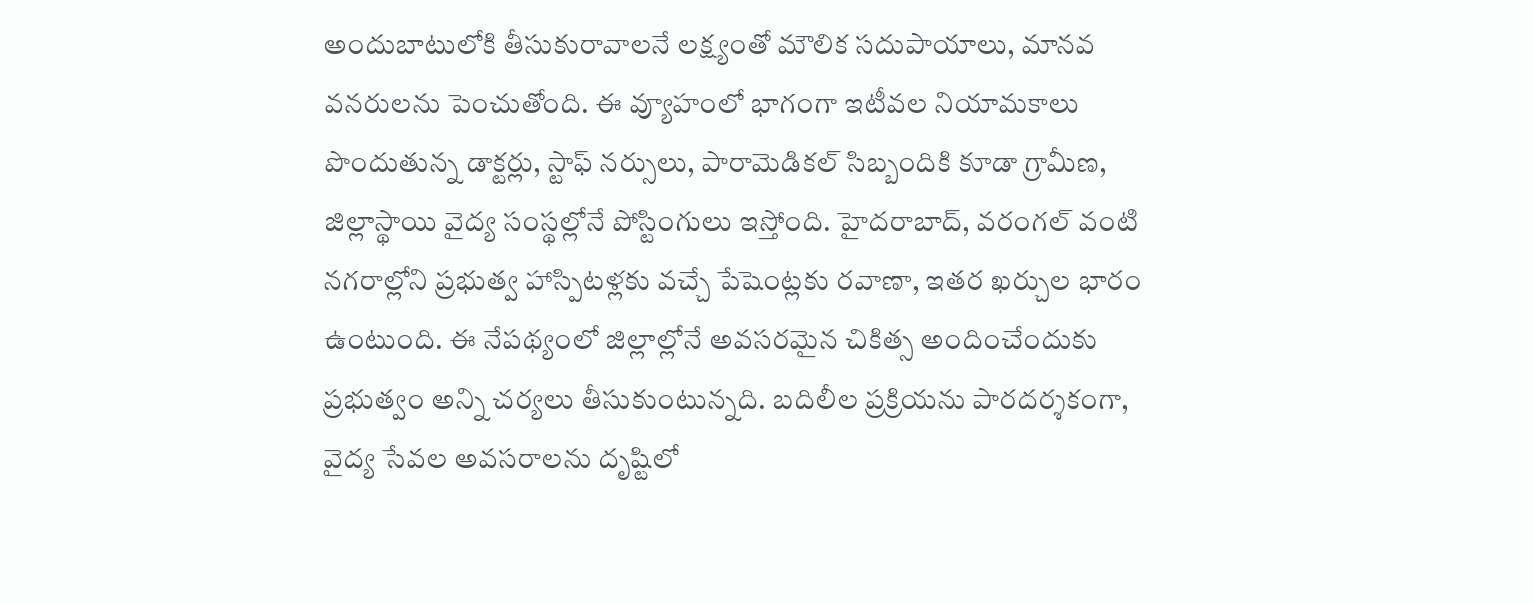అందుబాటులోకి తీసుకురావాలనే లక్ష్యంతో మౌలిక సదుపాయాలు, మానవ వనరులను పెంచుతోంది. ఈ వ్యూహంలో భాగంగా ఇటీవల నియామకాలు పొందుతున్న డాక్టర్లు, స్టాఫ్ నర్సులు, పారామెడికల్ సిబ్బందికి కూడా గ్రామీణ, జిల్లాస్థాయి వైద్య సంస్థల్లోనే పోస్టింగులు ఇస్తోంది. హైదరాబాద్, వరంగల్ వంటి నగరాల్లోని ప్రభుత్వ హాస్పిటళ్లకు వచ్చే పేషెంట్లకు రవాణా, ఇతర ఖర్చుల భారం ఉంటుంది. ఈ నేపథ్యంలో జిల్లాల్లోనే అవసరమైన చికిత్స అందించేందుకు ప్రభుత్వం అన్ని చర్యలు తీసుకుంటున్నది. బదిలీల ప్రక్రియను పారదర్శకంగా, వైద్య సేవల అవసరాలను దృష్టిలో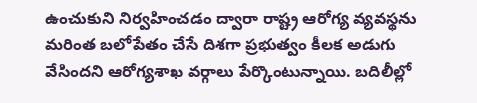ఉంచుకుని నిర్వహించడం ద్వారా రాష్ట్ర ఆరోగ్య వ్యవస్థను మరింత బలోపేతం చేసే దిశగా ప్రభుత్వం కీలక అడుగు వేసిందని ఆరోగ్యశాఖ వర్గాలు పేర్కొంటున్నాయి. బదిలీల్లో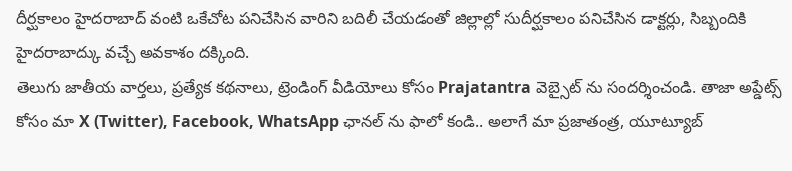దీర్ఘకాలం హైదరాబాద్ వంటి ఒకేచోట పనిచేసిన వారిని బదిలీ చేయడంతో జిల్లాల్లో సుదీర్ఘకాలం పనిచేసిన డాక్టర్లు, సిబ్బందికి హైదరాబాద్కు వచ్చే అవకాశం దక్కింది.
తెలుగు జాతీయ వార్తలు, ప్రత్యేక కథనాలు, ట్రెండింగ్ వీడియోలు కోసం Prajatantra వెబ్సైట్ ను సందర్శించండి. తాజా అప్డేట్స్ కోసం మా X (Twitter), Facebook, WhatsApp ఛానల్ ను ఫాలో కండి.. అలాగే మా ప్రజాతంత్ర, యూట్యూబ్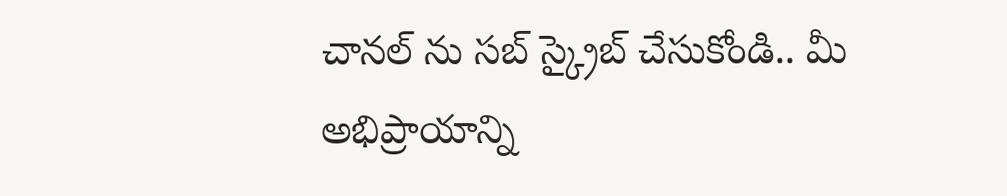చానల్ ను సబ్ స్క్రైబ్ చేసుకోండి.. మీ అభిప్రాయాన్ని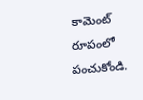కామెంట్ రూపంలో పంచుకోండి.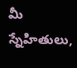మీ స్నేహితులు,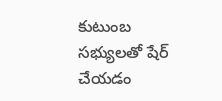కుటుంబ సభ్యులతో షేర్ చేయడం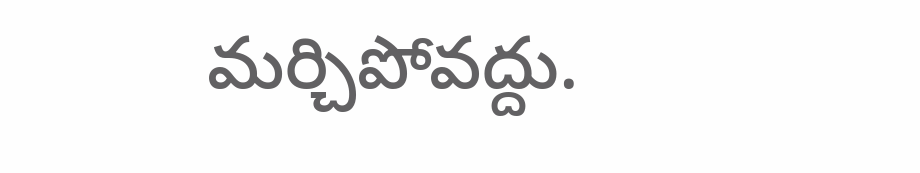మర్చిపోవద్దు.